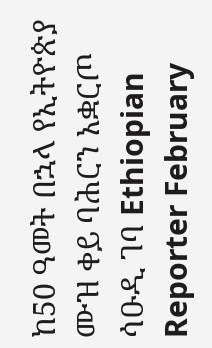ከ50 ዓመት በኋላ የኢትዮጵያ ሙዝ ቀይ ባሕርን አቋርጦ ሳዑዲ ገባ Ethiopian Reporter February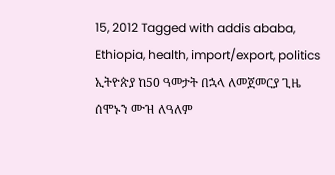15, 2012 Tagged with addis ababa, Ethiopia, health, import/export, politics ኢትዮጵያ ከ50 ዓመታት በኋላ ለመጀመርያ ጊዜ ሰሞኑን ሙዝ ለዓለም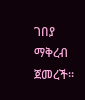ገበያ ማቅረብ ጀመረች፡፡